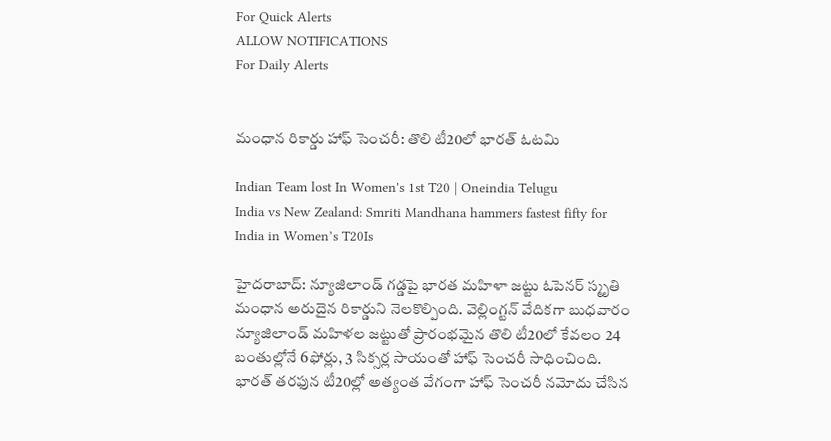For Quick Alerts
ALLOW NOTIFICATIONS
For Daily Alerts


మంధాన రికార్డు హాఫ్ సెంచరీ: తొలి టీ20లో భారత్ ఓటమి

Indian Team lost In Women's 1st T20 | Oneindia Telugu
India vs New Zealand: Smriti Mandhana hammers fastest fifty for India in Women’s T20Is

హైదరాబాద్: న్యూజిలాండ్‌ గడ్డపై భారత మహిళా జట్టు ఓపెనర్ స్మృతి మంధాన అరుదైన రికార్డుని నెలకొల్పింది. వెల్లింగ్టన్ వేదికగా బుధవారం న్యూజిలాండ్ మహిళల జట్టుతో ప్రారంభమైన తొలి టీ20లో కేవలం 24 బంతుల్లోనే 6ఫోర్లు, 3 సిక్సర్ల సాయంతో హాఫ్ సెంచరీ సాధించింది. భార‌త్ త‌ర‌ఫున టీ20ల్లో అత్యంత వేగంగా హాఫ్ సెంచరీ నమోదు చేసిన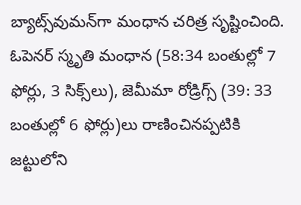బ్యాట్స్‌వుమ‌న్‌గా మంధాన చరిత్ర సృష్టించింది. ఓపెనర్‌ స్మృతి మంధాన (58:34 బంతుల్లో 7 ఫోర్లు, 3 సిక్స్‌లు), జెమీమా రోడ్రిగ్స్‌ (39: 33 బంతుల్లో 6 ఫోర్లు)లు రాణించినప్పటికి జట్టులోని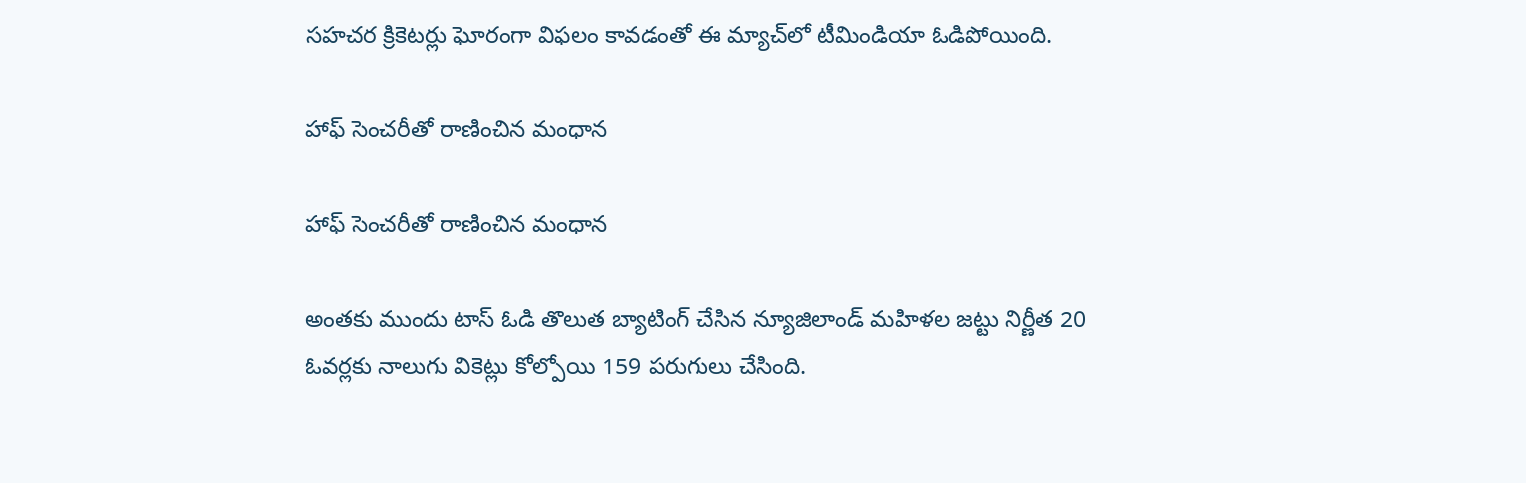సహచర క్రికెటర్లు ఘోరంగా విఫలం కావడంతో ఈ మ్యాచ్‌లో టీమిండియా ఓడిపోయింది.

హాఫ్ సెంచరీతో రాణించిన మంధాన

హాఫ్ సెంచరీతో రాణించిన మంధాన

అంతకు ముందు టాస్‌ ఓడి తొలుత బ్యాటింగ్ చేసిన న్యూజిలాండ్‌ మహిళల జట్టు నిర్ణీత 20 ఓవర్లకు నాలుగు వికెట్లు కోల్పోయి 159 పరుగులు చేసింది.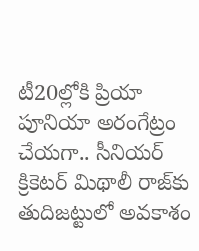టీ20ల్లోకి ప్రియా పూనియా అరంగేట్రం చేయగా.. సీనియర్‌ క్రికెటర్‌ మిథాలీ రాజ్‌కు తుదిజట్టులో అవకాశం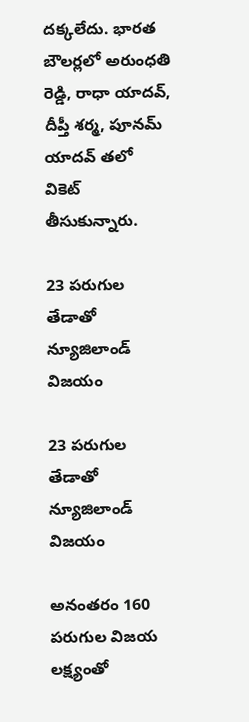దక్కలేదు. భారత బౌలర్లలో అరుంధతి రెడ్డి, రాధా యాదవ్‌, దీప్తీ శర్మ, పూనమ్‌ యాదవ్‌ తలో వికెట్‌ తీసుకున్నారు.

23 పరుగుల తేడాతో న్యూజిలాండ్ విజయం

23 పరుగుల తేడాతో న్యూజిలాండ్ విజయం

అనంతరం 160 పరుగుల విజయ లక్ష్యంతో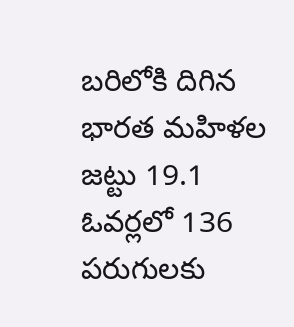బరిలోకి దిగిన భారత మహిళల జట్టు 19.1 ఓవర్లలో 136 పరుగులకు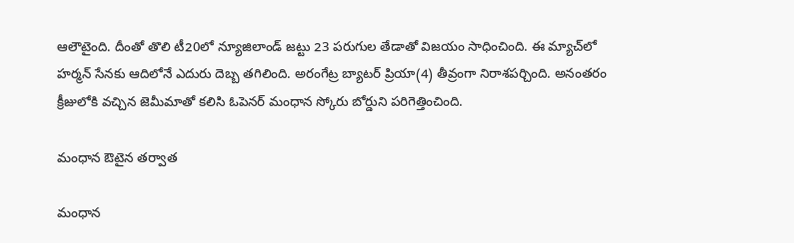ఆలౌటైంది. దీంతో తొలి టీ20లో న్యూజిలాండ్ జట్టు 23 పరుగుల తేడాతో విజయం సాధించింది. ఈ మ్యాచ్‌లో హర్మన్‌ సేనకు ఆదిలోనే ఎదురు దెబ్బ తగిలింది. అరంగేట్ర బ్యాటర్‌ ప్రియా(4) తీవ్రంగా నిరాశపర్చింది. అనంతరం క్రీజులోకి వచ్చిన జెమీమాతో కలిసి ఓపెనర్‌ మంధాన స్కోరు బోర్డుని పరిగెత్తించింది.

మంధాన ఔటైన తర్వాత

మంధాన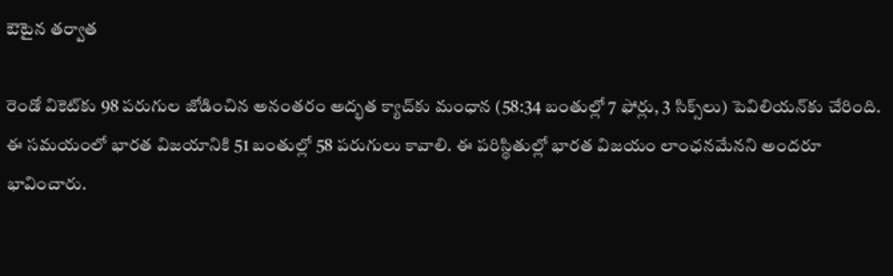ఔటైన తర్వాత

రెండో వికెట్‌కు 98 పరుగుల జోడించిన అనంతరం అద్భత క్యాచ్‌కు మంధాన (58:34 బంతుల్లో 7 ఫోర్లు, 3 సిక్స్‌లు) పెవిలియన్‌కు చేరింది. ఈ సమయంలో భారత విజయానికి 51 బంతుల్లో 58 పరుగులు కావాలి. ఈ పరిస్థితుల్లో భారత విజయం లాంఛనమేనని అందరూ భావించారు.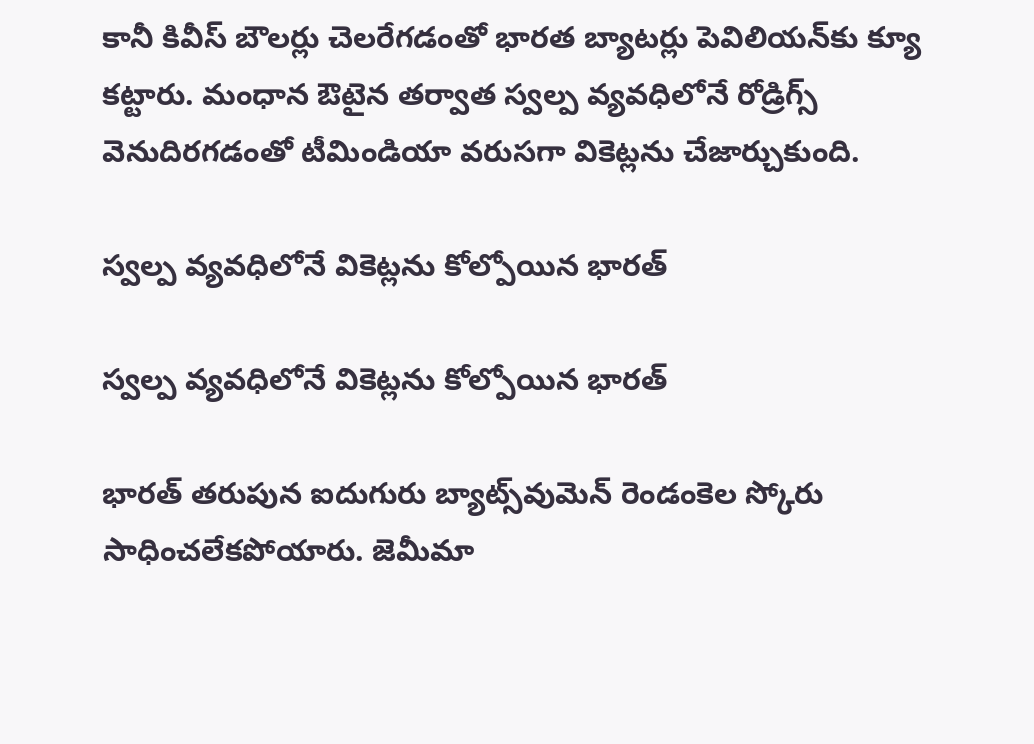కానీ కివీస్‌ బౌలర్లు చెలరేగడంతో భారత బ్యాటర్లు పెవిలియన్‌కు క్యూ కట్టారు. మంధాన ఔటైన తర్వాత స్వల్ప వ్యవధిలోనే రోడ్రిగ్స్ వెనుదిరగడంతో టీమిండియా వరుసగా వికెట్లను చేజార్చుకుంది.

స్వల్ప వ్యవధిలోనే వికెట్లను కోల్పోయిన భారత్

స్వల్ప వ్యవధిలోనే వికెట్లను కోల్పోయిన భారత్

భారత్ తరుపున ఐదుగురు బ్యాట్స్‌వుమెన్ రెండంకెల స్కోరు సాధించలేకపోయారు. జెమీమా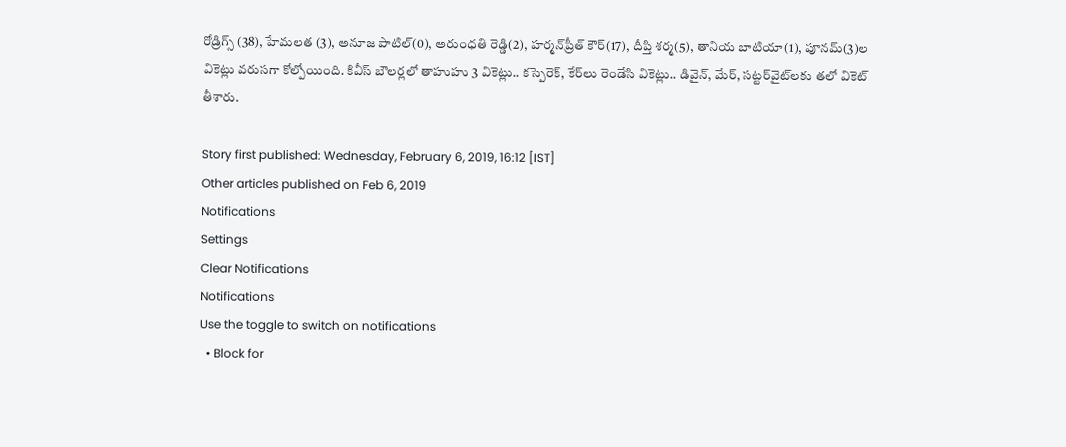రోడ్రిగ్స్‌ (38), హేమలత (3), అనూజ పాటిల్‌(0), అరుంధతి రెడ్డి(2), హర్మన్‌ప్రీత్‌ కౌర్‌(17), దీప్తి శర్మ(5), తానియ బాటియా(1), పూనమ్‌(3)ల వికెట్లు వరుసగా కోల్పోయింది. కివీస్‌ బౌలర్లలో తాహుహు 3 వికెట్లు.. కస్పెరెక్‌, కేర్‌లు రెండేసి వికెట్లు.. డివైన్‌, మేర్‌, సట్టర్‌వైట్‌లకు తలో వికెట్‌ తీశారు.

Story first published: Wednesday, February 6, 2019, 16:12 [IST]
Other articles published on Feb 6, 2019
Notifications
Settings
Clear Notifications
Notifications
Use the toggle to switch on notifications
  • Block for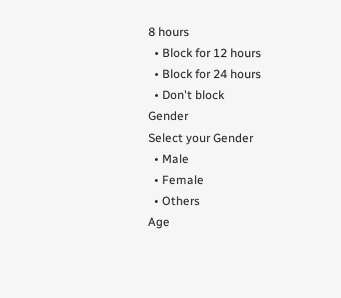8 hours
  • Block for 12 hours
  • Block for 24 hours
  • Don't block
Gender
Select your Gender
  • Male
  • Female
  • Others
Age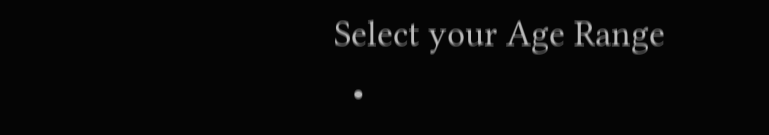Select your Age Range
  •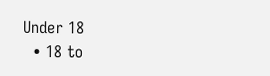Under 18
  • 18 to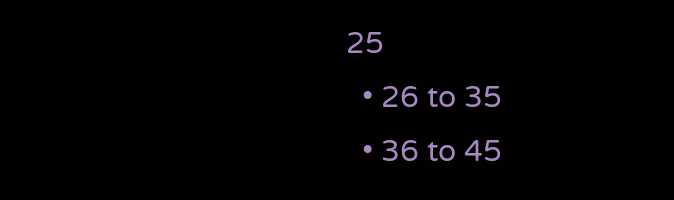25
  • 26 to 35
  • 36 to 45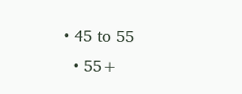• 45 to 55
  • 55+